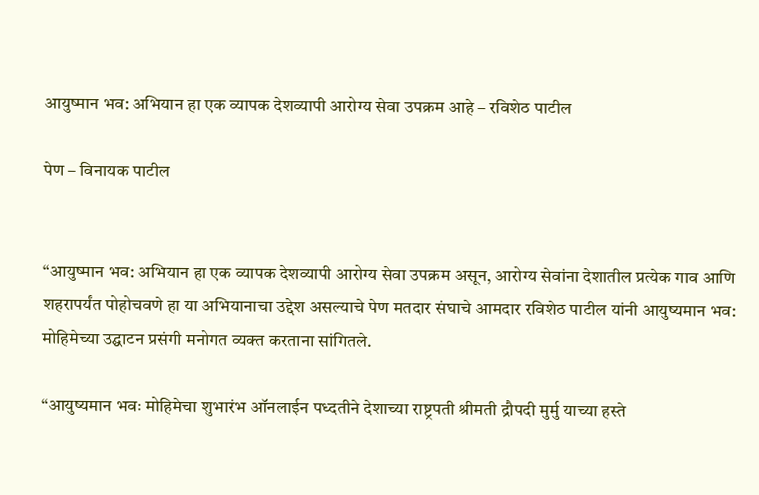आयुष्मान भव: अभियान हा एक व्यापक देशव्यापी आरोग्य सेवा उपक्रम आहे – रविशेठ पाटील

पेण – विनायक पाटील


“आयुष्मान भव: अभियान हा एक व्यापक देशव्यापी आरोग्य सेवा उपक्रम असून, आरोग्य सेवांना देशातील प्रत्येक गाव आणि शहरापर्यंत पोहोचवणे हा या अभियानाचा उद्देश असल्याचे पेण मतदार संघाचे आमदार रविशेठ पाटील यांनी आयुष्यमान भव: मोहिमेच्या उद्घाटन प्रसंगी मनोगत व्यक्त करताना सांगितले.

“आयुष्यमान भवः मोहिमेचा शुभारंभ ऑनलाईन पध्दतीने देशाच्या राष्ट्रपती श्रीमती द्रौपदी मुर्मु याच्या हस्ते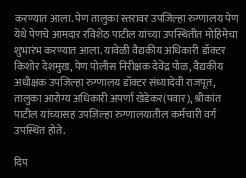करण्यात आला. पेण तालुका स्तरावर उपजिल्हा रुग्णालय पेण येथे पेणचे आमदार रविशेठ पाटील यांच्या उपस्थितीत मोहिमेचा  शुभारंभ करण्यात आला. यावेळी वैद्यकीय अधिकारी डॉक्टर किशोर देशमुख, पेण पोलीस निरीक्षक देवेंद्र पोळ, वैद्यकीय अधीक्षक उपजिल्हा रुग्णालय डॉक्टर संध्यादेवी राजपूत, तालुका आरोग्य अधिकारी अपर्णा खेडेकर(पवार), श्रीकांत  पाटील यांच्यासह उपजिल्हा रुग्णालयातील कर्मचारी वर्ग उपस्थित होते.

दिप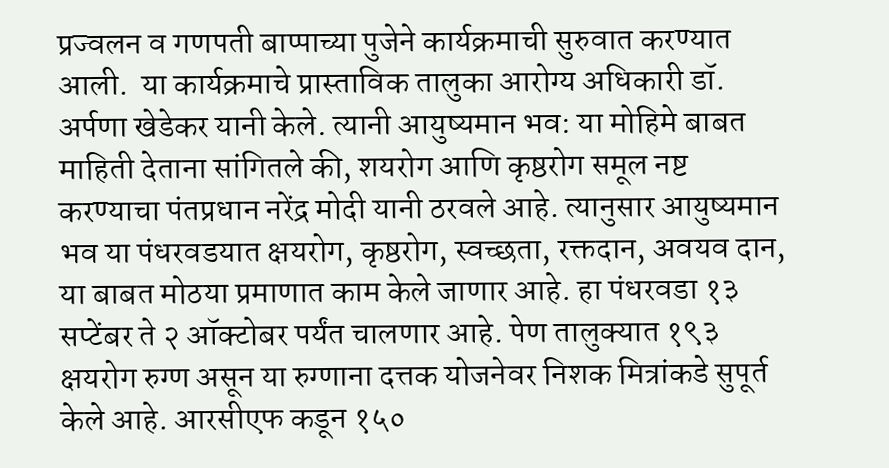प्रज्वलन व गणपती बाप्पाच्या पुजेने कार्यक्रमाची सुरुवात करण्यात आली.  या कार्यक्रमाचे प्रास्ताविक तालुका आरोग्य अधिकारी डॉ. अर्पणा खेडेकर यानी केले. त्यानी आयुष्यमान भव: या मोहिमे बाबत माहिती देताना सांगितले की, शयरोग आणि कृष्ठरोग समूल नष्ट करण्याचा पंतप्रधान नरेंद्र मोदी यानी ठरवले आहे. त्यानुसार आयुष्यमान भव या पंधरवडयात क्षयरोग, कृष्ठरोग, स्वच्छता, रक्तदान, अवयव दान, या बाबत मोठया प्रमाणात काम केले जाणार आहे. हा पंधरवडा १३ सप्टेंबर ते २ ऑक्टोबर पर्यंत चालणार आहे. पेण तालुक्यात १९३ क्षयरोग रुग्ण असून या रुग्णाना दत्तक योजनेवर निशक मित्रांकडे सुपूर्त केले आहे. आरसीएफ कडून १५०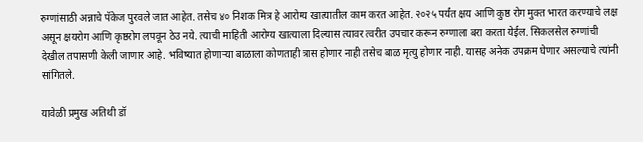रुग्णांसाठी अन्नाचे पॅकेज पुरवले जात आहेत. तसेच ४० निशक मित्र हे आरोग्य खात्यातील काम करत आहेत. २०२५ पर्यंत क्षय आणि कुष्ठ रोग मुक्त भारत करण्याचे लक्ष असून क्षयरोग आणि कृष्ठरोग लपवून ठेउ नये. त्याची माहिती आरोग्य खात्याला दिल्यास त्यावर त्वरीत उपचार करून रुग्णाला बरा करता येईल. सिकलसेल रुग्णांची देखील तपासणी केली जाणार आहे. भविष्यात होणाऱ्या बाळाला कोणताही त्रास होणार नाही तसेच बाळ मृत्यु होणार नाही. यासह अनेक उपक्रम घेणार असल्याचे त्यांनी सांगितले.

यावेळी प्रमुख अतिथी डॉ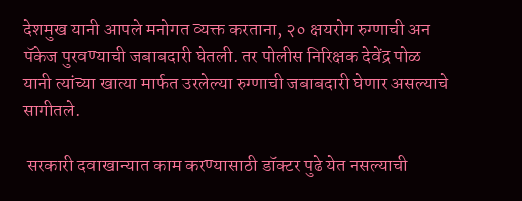देशमुख यानी आपले मनोगत व्यक्त करताना, २० क्षयरोग रुग्णाची अन पॅकेज पुरवण्याची जबाबदारी घेतली. तर पोलीस निरिक्षक देवेंद्र पोळ यानी त्यांच्या खात्या मार्फत उरलेल्या रुग्णाची जबाबदारी घेणार असल्याचे सागीतले.

 सरकारी दवाखान्यात काम करण्यासाठी डॉक्टर पुढे येत नसल्याची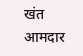खंत आमदार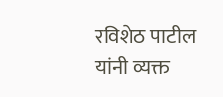रविशेठ पाटील यांनी व्यक्त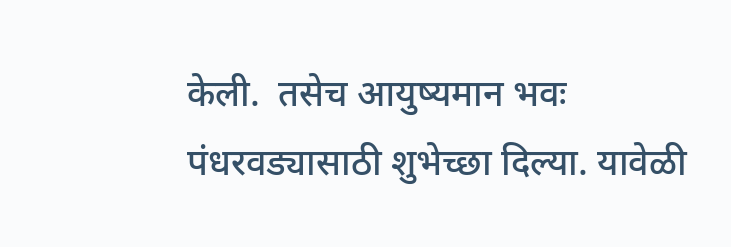केली.  तसेच आयुष्यमान भवः पंधरवड्यासाठी शुभेच्छा दिल्या. यावेळी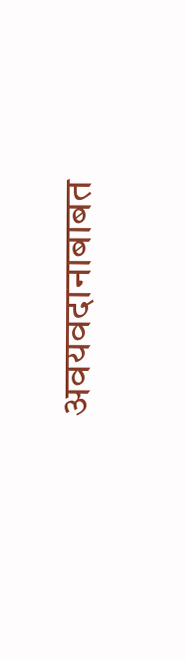अवयवदानाबाबत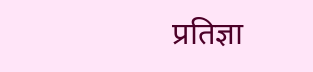प्रतिज्ञा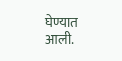घेण्यात आली.